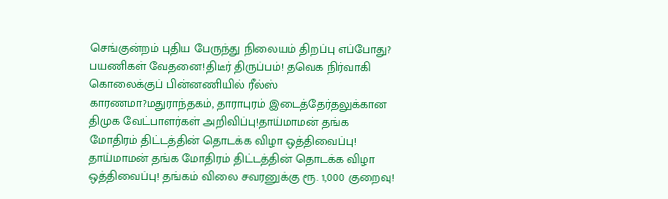செங்குன்றம் புதிய பேருந்து நிலையம் திறப்பு எப்போது? பயணிகள் வேதனை!திடீர் திருப்பம்! தவெக நிர்வாகி கொலைக்குப் பின்னணியில் ரீல்ஸ் காரணமா?மதுராந்தகம், தாராபுரம் இடைத்தேர்தலுக்கான திமுக வேட்பாளர்கள் அறிவிப்பு!தாய்மாமன் தங்க மோதிரம் திட்டத்தின் தொடக்க விழா ஒத்திவைப்பு! தாய்மாமன் தங்க மோதிரம் திட்டத்தின் தொடக்க விழா ஒத்திவைப்பு! தங்கம் விலை சவரனுக்கு ரூ. 1,000 குறைவு!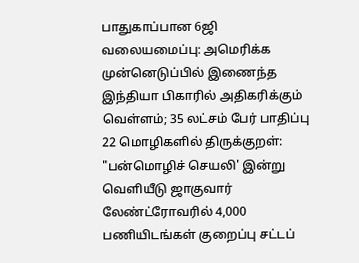பாதுகாப்பான 6ஜி வலையமைப்பு: அமெரிக்க முன்னெடுப்பில் இணைந்த இந்தியா பிகாரில் அதிகரிக்கும் வெள்ளம்; 35 லட்சம் பேர் பாதிப்பு 22 மொழிகளில் திருக்குறள்: "பன்மொழிச் செயலி' இன்று வெளியீடு ஜாகுவார் லேண்ட்ரோவரில் 4,000 பணியிடங்கள் குறைப்பு சட்டப்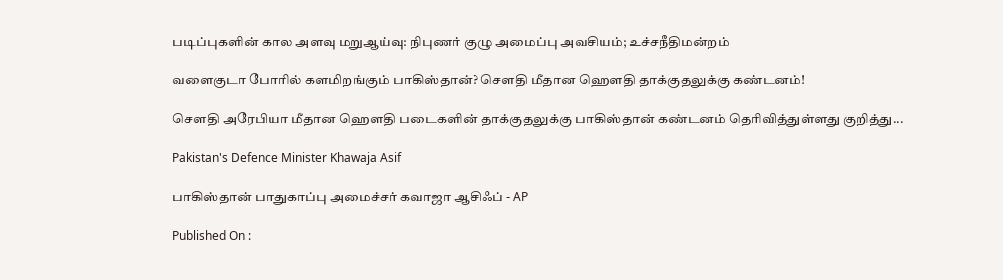படிப்புகளின் கால அளவு மறுஆய்வு: நிபுணர் குழு அமைப்பு அவசியம்; உச்சநீதிமன்றம்

வளைகுடா போரில் களமிறங்கும் பாகிஸ்தான்? சௌதி மீதான ஹௌதி தாக்குதலுக்கு கண்டனம்!

சௌதி அரேபியா மீதான ஹௌதி படைகளின் தாக்குதலுக்கு பாகிஸ்தான் கண்டனம் தெரிவித்துள்ளது குறித்து...

Pakistan's Defence Minister Khawaja Asif

பாகிஸ்தான் பாதுகாப்பு அமைச்சர் கவாஜா ஆசிஃப் - AP

Published On :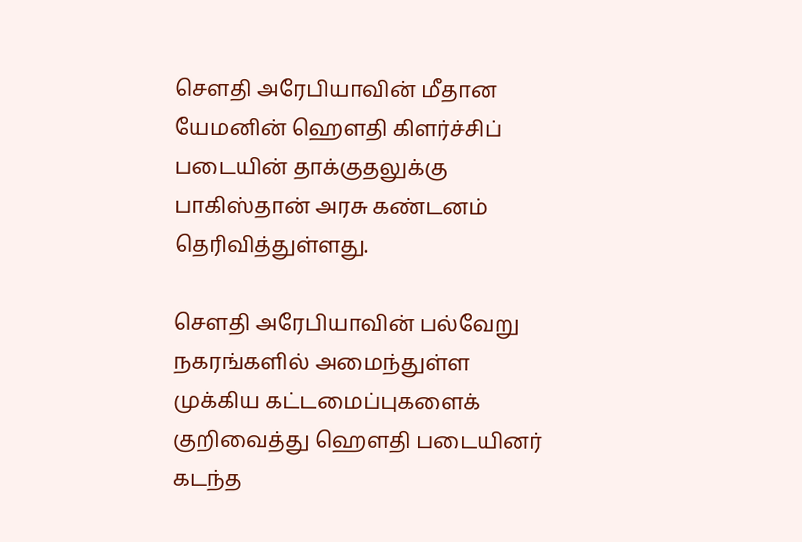சௌதி அரேபியாவின் மீதான யேமனின் ஹௌதி கிளர்ச்சிப் படையின் தாக்குதலுக்கு பாகிஸ்தான் அரசு கண்டனம் தெரிவித்துள்ளது.

சௌதி அரேபியாவின் பல்வேறு நகரங்களில் அமைந்துள்ள முக்கிய கட்டமைப்புகளைக் குறிவைத்து ஹௌதி படையினர் கடந்த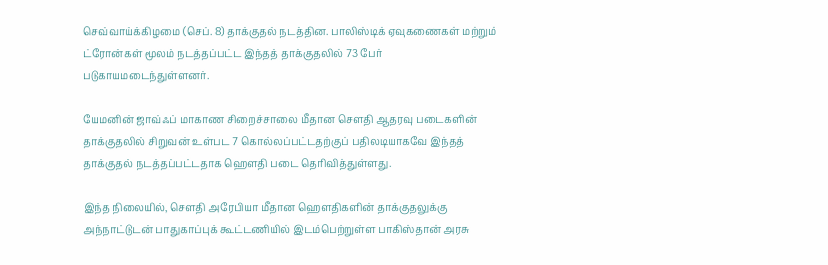செவ்வாய்க்கிழமை (செப். 8) தாக்குதல் நடத்தின. பாலிஸ்டிக் ஏவுகணைகள் மற்றும் ட்ரோன்கள் மூலம் நடத்தப்பட்ட இந்தத் தாக்குதலில் 73 பேர் படுகாயமடைந்துள்ளனர்.

யேமனின் ஜாவ்ஃப் மாகாண சிறைச்சாலை மீதான சௌதி ஆதரவு படைகளின் தாக்குதலில் சிறுவன் உள்பட 7 கொல்லப்பட்டதற்குப் பதிலடியாகவே இந்தத் தாக்குதல் நடத்தப்பட்டதாக ஹௌதி படை தெரிவித்துள்ளது.

இந்த நிலையில், சௌதி அரேபியா மீதான ஹௌதிகளின் தாக்குதலுக்கு அந்நாட்டுடன் பாதுகாப்புக் கூட்டணியில் இடம்பெற்றுள்ள பாகிஸ்தான் அரசு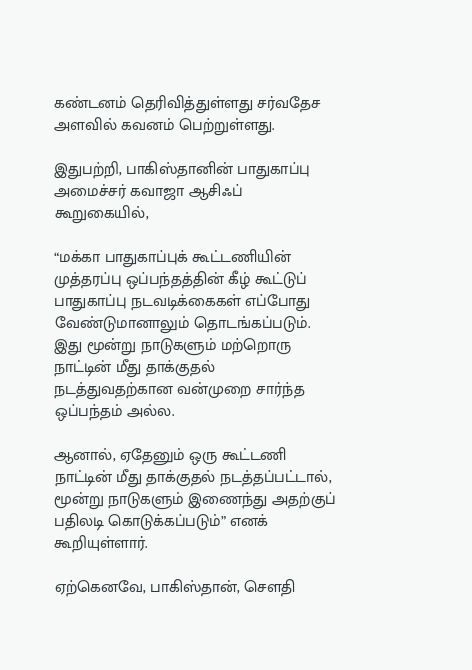கண்டனம் தெரிவித்துள்ளது சர்வதேச அளவில் கவனம் பெற்றுள்ளது.

இதுபற்றி, பாகிஸ்தானின் பாதுகாப்பு அமைச்சர் கவாஜா ஆசிஃப் கூறுகையில்,

“மக்கா பாதுகாப்புக் கூட்டணியின் முத்தரப்பு ஒப்பந்தத்தின் கீழ் கூட்டுப் பாதுகாப்பு நடவடிக்கைகள் எப்போது வேண்டுமானாலும் தொடங்கப்படும். இது மூன்று நாடுகளும் மற்றொரு நாட்டின் மீது தாக்குதல் நடத்துவதற்கான வன்முறை சார்ந்த ஒப்பந்தம் அல்ல.

ஆனால், ஏதேனும் ஒரு கூட்டணி நாட்டின் மீது தாக்குதல் நடத்தப்பட்டால், மூன்று நாடுகளும் இணைந்து அதற்குப் பதிலடி கொடுக்கப்படும்” எனக் கூறியுள்ளார்.

ஏற்கெனவே, பாகிஸ்தான், சௌதி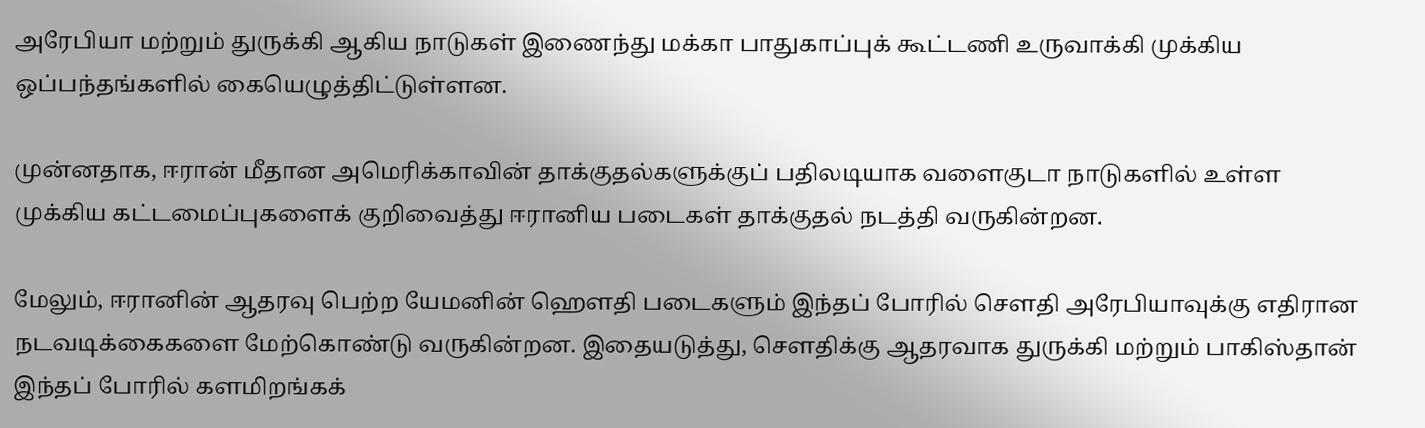அரேபியா மற்றும் துருக்கி ஆகிய நாடுகள் இணைந்து மக்கா பாதுகாப்புக் கூட்டணி உருவாக்கி முக்கிய ஒப்பந்தங்களில் கையெழுத்திட்டுள்ளன.

முன்னதாக, ஈரான் மீதான அமெரிக்காவின் தாக்குதல்களுக்குப் பதிலடியாக வளைகுடா நாடுகளில் உள்ள முக்கிய கட்டமைப்புகளைக் குறிவைத்து ஈரானிய படைகள் தாக்குதல் நடத்தி வருகின்றன.

மேலும், ஈரானின் ஆதரவு பெற்ற யேமனின் ஹௌதி படைகளும் இந்தப் போரில் சௌதி அரேபியாவுக்கு எதிரான நடவடிக்கைகளை மேற்கொண்டு வருகின்றன. இதையடுத்து, சௌதிக்கு ஆதரவாக துருக்கி மற்றும் பாகிஸ்தான் இந்தப் போரில் களமிறங்கக்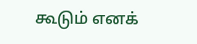கூடும் எனக்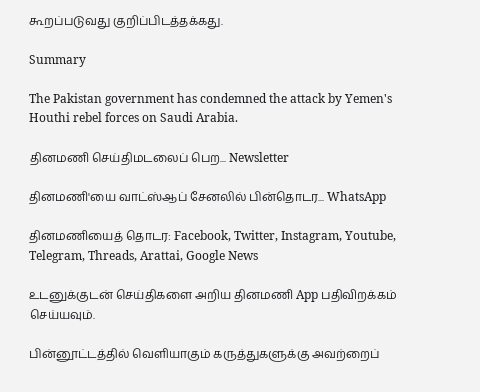கூறப்படுவது குறிப்பிடத்தக்கது.

Summary

The Pakistan government has condemned the attack by Yemen's Houthi rebel forces on Saudi Arabia.

தினமணி செய்திமடலைப் பெற... Newsletter

தினமணி'யை வாட்ஸ்ஆப் சேனலில் பின்தொடர... WhatsApp

தினமணியைத் தொடர: Facebook, Twitter, Instagram, Youtube, Telegram, Threads, Arattai, Google News

உடனுக்குடன் செய்திகளை அறிய தினமணி App பதிவிறக்கம் செய்யவும்.

பின்னூட்டத்தில் வெளியாகும் கருத்துகளுக்கு அவற்றைப்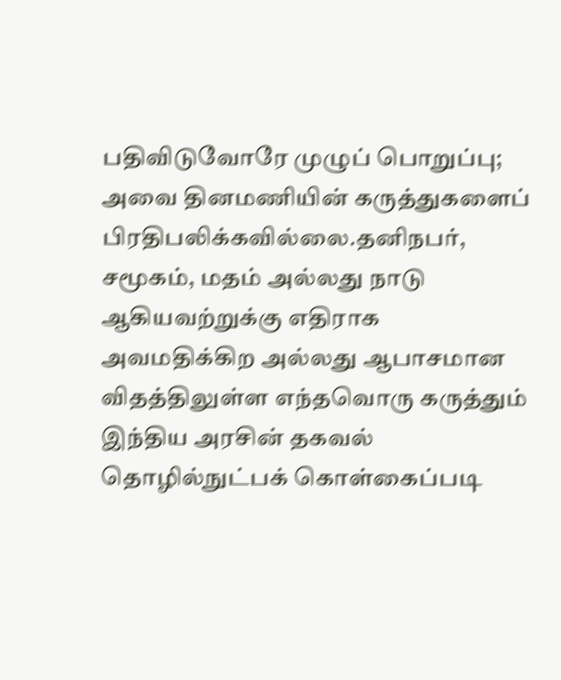பதிவிடுவோரே முழுப் பொறுப்பு; அவை தினமணியின் கருத்துகளைப் பிரதிபலிக்கவில்லை.தனிநபர், சமூகம், மதம் அல்லது நாடு ஆகியவற்றுக்கு எதிராக அவமதிக்கிற அல்லது ஆபாசமான விதத்திலுள்ள எந்தவொரு கருத்தும் இந்திய அரசின் தகவல் தொழில்நுட்பக் கொள்கைப்படி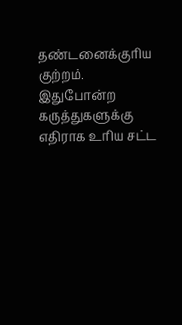தண்டனைக்குரிய குற்றம். இதுபோன்ற கருத்துகளுக்கு எதிராக உரிய சட்ட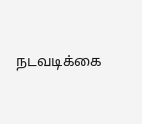நடவடிக்கை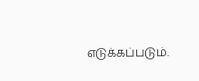எடுக்கப்படும்.